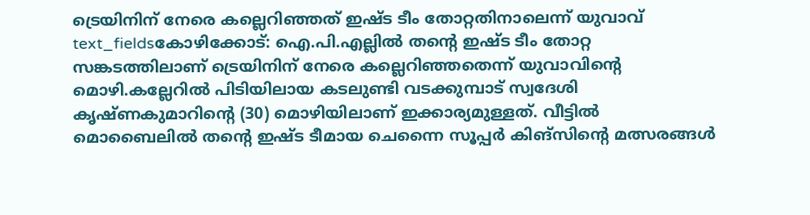ട്രെയിനിന് നേരെ കല്ലെറിഞ്ഞത് ഇഷ്ട ടീം തോറ്റതിനാലെന്ന് യുവാവ്
text_fieldsകോഴിക്കോട്: ഐ.പി.എല്ലിൽ തന്റെ ഇഷ്ട ടീം തോറ്റ സങ്കടത്തിലാണ് ട്രെയിനിന് നേരെ കല്ലെറിഞ്ഞതെന്ന് യുവാവിന്റെ മൊഴി.കല്ലേറിൽ പിടിയിലായ കടലുണ്ടി വടക്കുമ്പാട് സ്വദേശി കൃഷ്ണകുമാറിന്റെ (30) മൊഴിയിലാണ് ഇക്കാര്യമുള്ളത്. വീട്ടിൽ മൊബൈലിൽ തന്റെ ഇഷ്ട ടീമായ ചെന്നൈ സൂപ്പർ കിങ്സിന്റെ മത്സരങ്ങൾ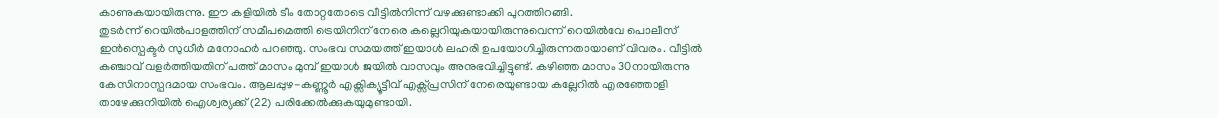കാണുകയായിരുന്നു. ഈ കളിയിൽ ടീം തോറ്റതോടെ വീട്ടിൽനിന്ന് വഴക്കുണ്ടാക്കി പുറത്തിറങ്ങി.
തുടർന്ന് റെയിൽപാളത്തിന് സമീപമെത്തി ട്രെയിനിന് നേരെ കല്ലെറിയുകയായിരുന്നുവെന്ന് റെയിൽവേ പൊലീസ് ഇൻസ്പെക്ടർ സുധീർ മനോഹർ പറഞ്ഞു. സംഭവ സമയത്ത് ഇയാൾ ലഹരി ഉപയോഗിച്ചിരുന്നതായാണ് വിവരം. വീട്ടിൽ കഞ്ചാവ് വളർത്തിയതിന് പത്ത് മാസം മുമ്പ് ഇയാൾ ജയിൽ വാസവും അനുഭവിച്ചിട്ടുണ്ട്. കഴിഞ്ഞ മാസം 30നായിരുന്നു കേസിനാസ്പദമായ സംഭവം. ആലപ്പുഴ-കണ്ണൂർ എക്സിക്യൂട്ടീവ് എക്സ്പ്രസിന് നേരെയുണ്ടായ കല്ലേറിൽ എരഞ്ഞോളി താഴേക്കുനിയിൽ ഐശ്വര്യക്ക് (22) പരിക്കേൽക്കുകയുമുണ്ടായി.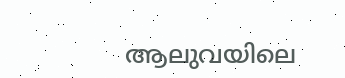ആലുവയിലെ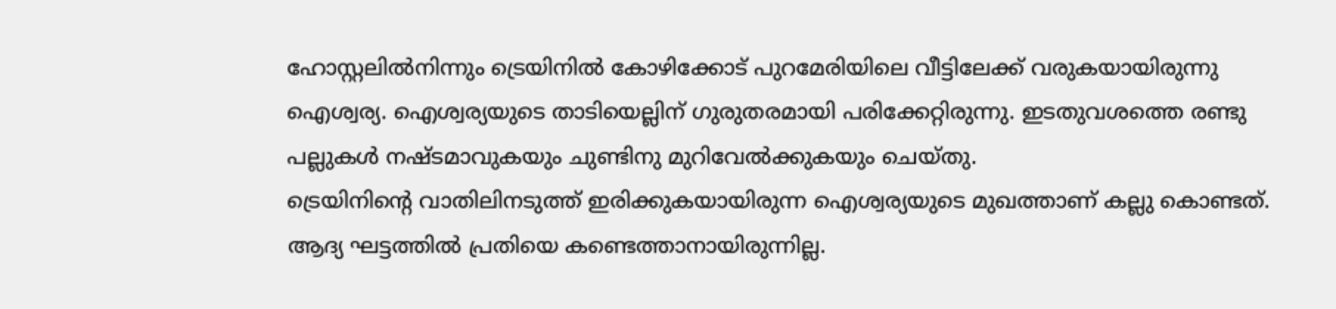ഹോസ്റ്റലിൽനിന്നും ട്രെയിനിൽ കോഴിക്കോട് പുറമേരിയിലെ വീട്ടിലേക്ക് വരുകയായിരുന്നു ഐശ്വര്യ. ഐശ്വര്യയുടെ താടിയെല്ലിന് ഗുരുതരമായി പരിക്കേറ്റിരുന്നു. ഇടതുവശത്തെ രണ്ടു പല്ലുകൾ നഷ്ടമാവുകയും ചുണ്ടിനു മുറിവേൽക്കുകയും ചെയ്തു.
ട്രെയിനിന്റെ വാതിലിനടുത്ത് ഇരിക്കുകയായിരുന്ന ഐശ്വര്യയുടെ മുഖത്താണ് കല്ലു കൊണ്ടത്. ആദ്യ ഘട്ടത്തിൽ പ്രതിയെ കണ്ടെത്താനായിരുന്നില്ല.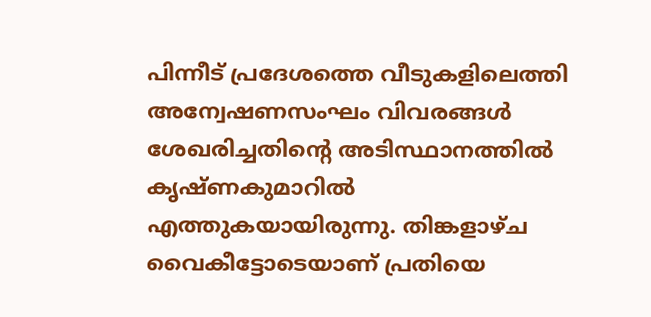പിന്നീട് പ്രദേശത്തെ വീടുകളിലെത്തി അന്വേഷണസംഘം വിവരങ്ങൾ ശേഖരിച്ചതിന്റെ അടിസ്ഥാനത്തിൽ കൃഷ്ണകുമാറിൽ എത്തുകയായിരുന്നു. തിങ്കളാഴ്ച വൈകീട്ടോടെയാണ് പ്രതിയെ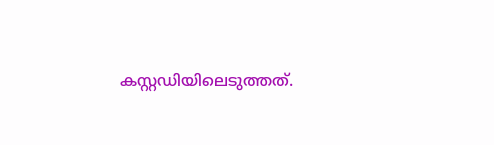കസ്റ്റഡിയിലെടുത്തത്.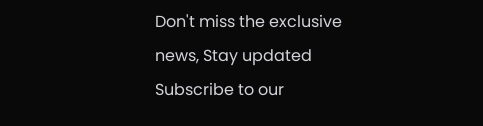Don't miss the exclusive news, Stay updated
Subscribe to our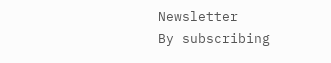Newsletter
By subscribing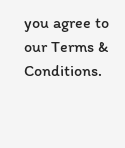you agree to our Terms & Conditions.